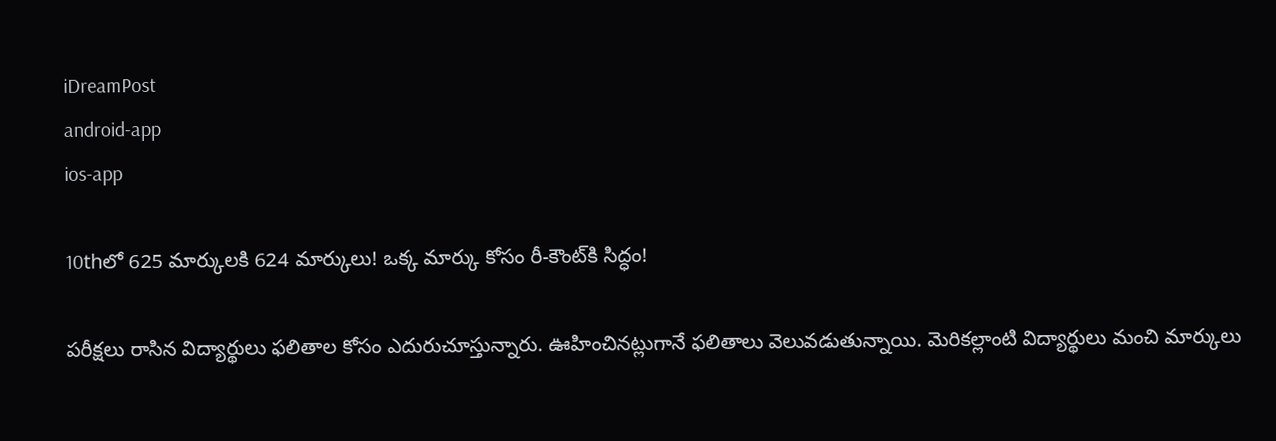iDreamPost
android-app
ios-app

10thలో 625 మార్కులకి 624 మార్కులు! ఒక్క మార్కు కోసం రీ-కౌంట్‌కి సిద్ధం!

పరీక్షలు రాసిన విద్యార్థులు ఫలితాల కోసం ఎదురుచూస్తున్నారు. ఊహించినట్లుగానే ఫలితాలు వెలువడుతున్నాయి. మెరికల్లాంటి విద్యార్థులు మంచి మార్కులు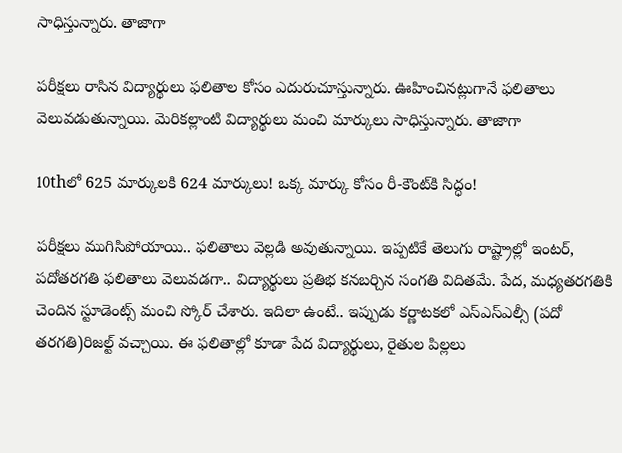సాధిస్తున్నారు. తాజాగా

పరీక్షలు రాసిన విద్యార్థులు ఫలితాల కోసం ఎదురుచూస్తున్నారు. ఊహించినట్లుగానే ఫలితాలు వెలువడుతున్నాయి. మెరికల్లాంటి విద్యార్థులు మంచి మార్కులు సాధిస్తున్నారు. తాజాగా

10thలో 625 మార్కులకి 624 మార్కులు! ఒక్క మార్కు కోసం రీ-కౌంట్‌కి సిద్ధం!

పరీక్షలు ముగిసిపోయాయి.. ఫలితాలు వెల్లడి అవుతున్నాయి. ఇప్పటికే తెలుగు రాష్ట్రాల్లో ఇంటర్, పదోతరగతి ఫలితాలు వెలువడగా.. విద్యార్థులు ప్రతిభ కనబర్చిన సంగతి విదితమే. పేద, మధ్యతరగతికి చెందిన స్టూడెంట్స్ మంచి స్కోర్ చేశారు. ఇదిలా ఉంటే.. ఇప్పుడు కర్ణాటకలో ఎస్ఎస్ఎల్సీ (పదో తరగతి)రిజల్ట్ వచ్చాయి. ఈ ఫలితాల్లో కూడా పేద విద్యార్థులు, రైతుల పిల్లలు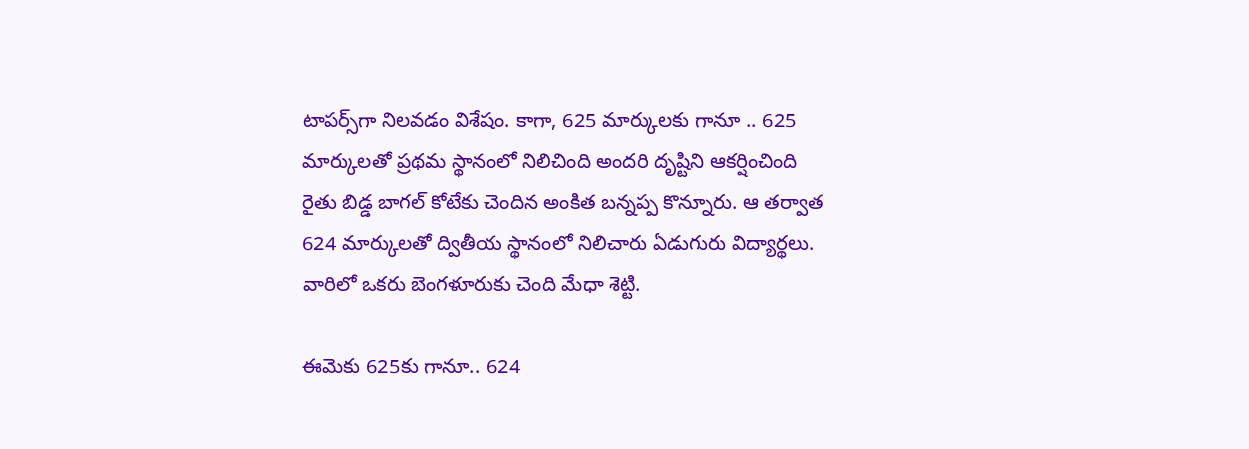టాపర్స్‌గా నిలవడం విశేషం. కాగా, 625 మార్కులకు గానూ .. 625 మార్కులతో ప్రథమ స్థానంలో నిలిచింది అందరి దృష్టిని ఆకర్షించింది రైతు బిడ్డ బాగల్ కోటేకు చెందిన అంకిత బన్నప్ప కొన్నూరు. ఆ తర్వాత 624 మార్కులతో ద్వితీయ స్థానంలో నిలిచారు ఏడుగురు విద్యార్థలు. వారిలో ఒకరు బెంగళూరుకు చెంది మేధా శెట్టి.

ఈమెకు 625కు గానూ.. 624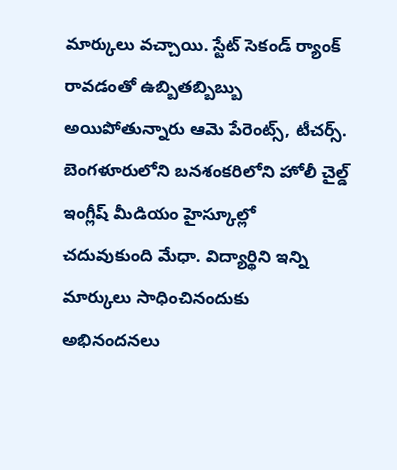మార్కులు వచ్చాయి. స్టేట్ సెకండ్ ర్యాంక్ రావడంతో ఉబ్బితబ్బిబ్బు అయిపోతున్నారు ఆమె పేరెంట్స్, టీచర్స్. బెంగళూరులోని బనశంకరిలోని హోలీ చైల్డ్ ఇంగ్లీష్ మీడియం హైస్కూల్లో చదువుకుంది మేధా. విద్యార్థిని ఇన్ని మార్కులు సాధించినందుకు అభినందనలు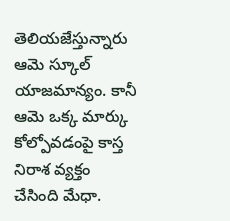తెలియజేస్తున్నారు ఆమె స్కూల్ యాజమాన్యం. కానీ ఆమె ఒక్క మార్కు కోల్పోవడంపై కాస్త నిరాశ వ్యక్తం చేసింది మేధా.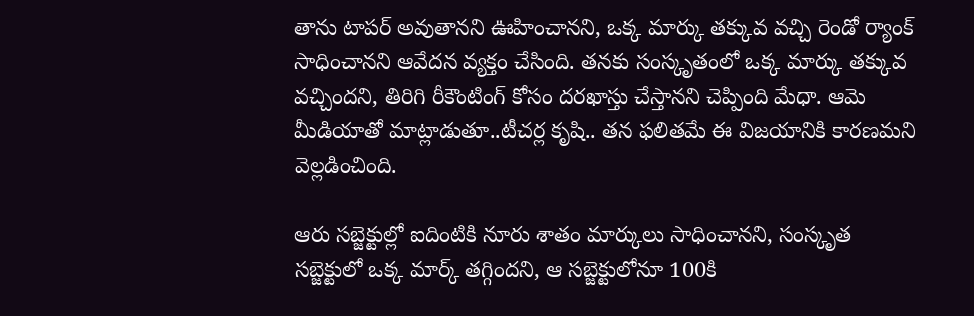తాను టాపర్ అవుతానని ఊహించానని, ఒక్క మార్కు తక్కువ వచ్చి రెండో ర్యాంక్ సాధించానని ఆవేదన వ్యక్తం చేసింది. తనకు సంస్కృతంలో ఒక్క మార్కు తక్కువ వచ్చిందని, తిరిగి రీకౌంటింగ్ కోసం దరఖాస్తు చేస్తానని చెప్పింది మేధా. ఆమె మీడియాతో మాట్లాడుతూ..టీచర్ల కృషి.. తన ఫలితమే ఈ విజయానికి కారణమని వెల్లడించింది.

ఆరు సబ్జెక్టుల్లో ఐదింటికి నూరు శాతం మార్కులు సాధించానని, సంస్కృత సబ్జెక్టులో ఒక్క మార్క్ తగ్గిందని, ఆ సబ్జెక్టులోనూ 100కి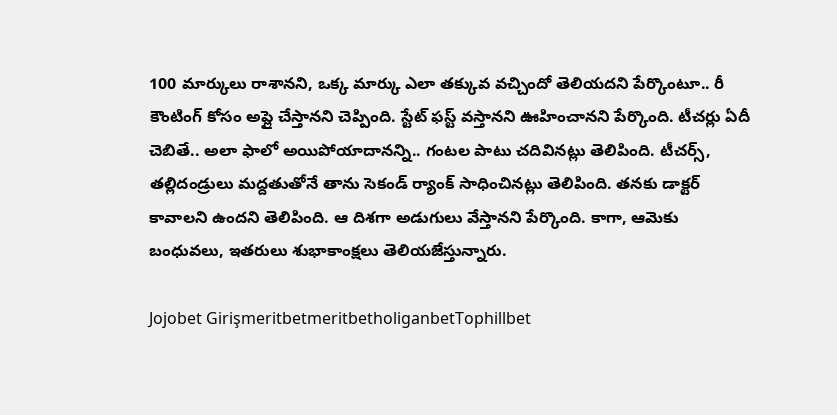100 మార్కులు రాశానని, ఒక్క మార్కు ఎలా తక్కువ వచ్చిందో తెలియదని పేర్కొంటూ.. రీ కౌంటింగ్ కోసం అప్లై చేస్తానని చెప్పింది. స్టేట్ ఫస్ట్ వస్తానని ఊహించానని పేర్కొంది. టీచర్లు ఏదీ చెబితే.. అలా ఫాలో అయిపోయాదానన్ని.. గంటల పాటు చదివినట్లు తెలిపింది. టీచర్స్, తల్లిదండ్రులు మద్దతుతోనే తాను సెకండ్ ర్యాంక్ సాధించినట్లు తెలిపింది. తనకు డాక్టర్ కావాలని ఉందని తెలిపింది. ఆ దిశగా అడుగులు వేస్తానని పేర్కొంది. కాగా, ఆమెకు బంధువలు, ఇతరులు శుభాకాంక్షలు తెలియజేస్తున్నారు.

Jojobet GirişmeritbetmeritbetholiganbetTophillbet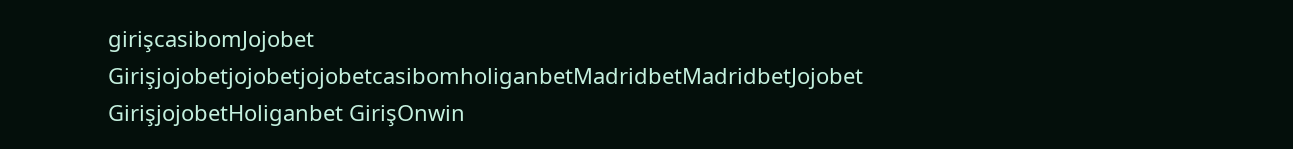girişcasibomJojobet GirişjojobetjojobetjojobetcasibomholiganbetMadridbetMadridbetJojobet GirişjojobetHoliganbet GirişOnwin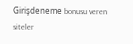Girişdeneme bonusu veren siteler